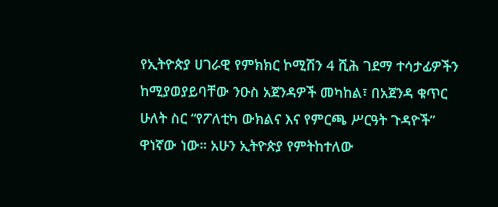የኢትዮጵያ ሀገራዊ የምክክር ኮሚሽን 4 ሺሕ ገደማ ተሳታፊዎችን ከሚያወያይባቸው ንዑስ አጀንዳዎች መካከል፣ በአጀንዳ ቁጥር ሁለት ስር “የፖለቲካ ውክልና እና የምርጫ ሥርዓት ጉዳዮች” ዋነኛው ነው። አሁን ኢትዮጵያ የምትከተለው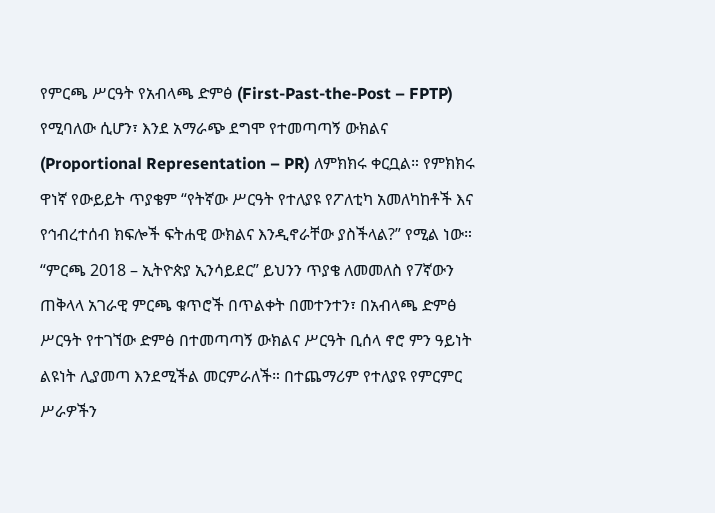የምርጫ ሥርዓት የአብላጫ ድምፅ (First-Past-the-Post – FPTP) የሚባለው ሲሆን፣ እንደ አማራጭ ደግሞ የተመጣጣኝ ውክልና (Proportional Representation – PR) ለምክክሩ ቀርቧል። የምክክሩ ዋነኛ የውይይት ጥያቄም “የትኛው ሥርዓት የተለያዩ የፖለቲካ አመለካከቶች እና የኅብረተሰብ ክፍሎች ፍትሐዊ ውክልና እንዲኖራቸው ያስችላል?” የሚል ነው።
“ምርጫ 2018 – ኢትዮጵያ ኢንሳይደር” ይህንን ጥያቄ ለመመለስ የ7ኛውን ጠቅላላ አገራዊ ምርጫ ቁጥሮች በጥልቀት በመተንተን፣ በአብላጫ ድምፅ ሥርዓት የተገኘው ድምፅ በተመጣጣኝ ውክልና ሥርዓት ቢሰላ ኖሮ ምን ዓይነት ልዩነት ሊያመጣ እንደሚችል መርምራለች። በተጨማሪም የተለያዩ የምርምር ሥራዎችን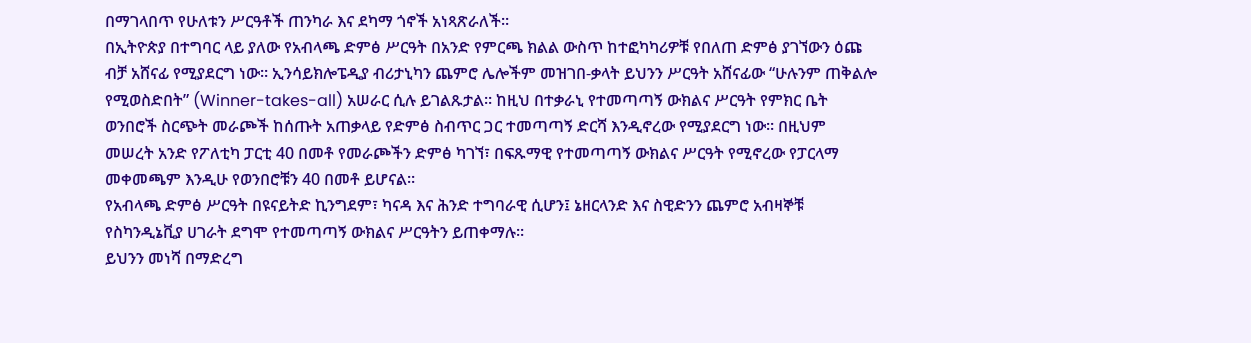በማገላበጥ የሁለቱን ሥርዓቶች ጠንካራ እና ደካማ ጎኖች አነጻጽራለች።
በኢትዮጵያ በተግባር ላይ ያለው የአብላጫ ድምፅ ሥርዓት በአንድ የምርጫ ክልል ውስጥ ከተፎካካሪዎቹ የበለጠ ድምፅ ያገኘውን ዕጩ ብቻ አሸናፊ የሚያደርግ ነው። ኢንሳይክሎፔዲያ ብሪታኒካን ጨምሮ ሌሎችም መዝገበ-ቃላት ይህንን ሥርዓት አሸናፊው “ሁሉንም ጠቅልሎ የሚወስድበት” (Winner-takes-all) አሠራር ሲሉ ይገልጹታል። ከዚህ በተቃራኒ የተመጣጣኝ ውክልና ሥርዓት የምክር ቤት ወንበሮች ስርጭት መራጮች ከሰጡት አጠቃላይ የድምፅ ስብጥር ጋር ተመጣጣኝ ድርሻ እንዲኖረው የሚያደርግ ነው። በዚህም መሠረት አንድ የፖለቲካ ፓርቲ 40 በመቶ የመራጮችን ድምፅ ካገኘ፣ በፍጹማዊ የተመጣጣኝ ውክልና ሥርዓት የሚኖረው የፓርላማ መቀመጫም እንዲሁ የወንበሮቹን 40 በመቶ ይሆናል።
የአብላጫ ድምፅ ሥርዓት በዩናይትድ ኪንግደም፣ ካናዳ እና ሕንድ ተግባራዊ ሲሆን፤ ኔዘርላንድ እና ስዊድንን ጨምሮ አብዛኞቹ የስካንዲኔቪያ ሀገራት ደግሞ የተመጣጣኝ ውክልና ሥርዓትን ይጠቀማሉ።
ይህንን መነሻ በማድረግ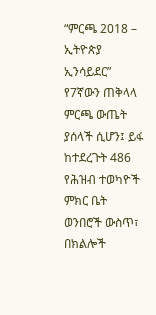“ምርጫ 2018 – ኢትዮጵያ ኢንሳይደር” የ7ኛውን ጠቅላላ ምርጫ ውጤት ያሰላች ሲሆን፤ ይፋ ከተደረጉት 486 የሕዝብ ተወካዮች ምክር ቤት ወንበሮች ውስጥ፣ በክልሎች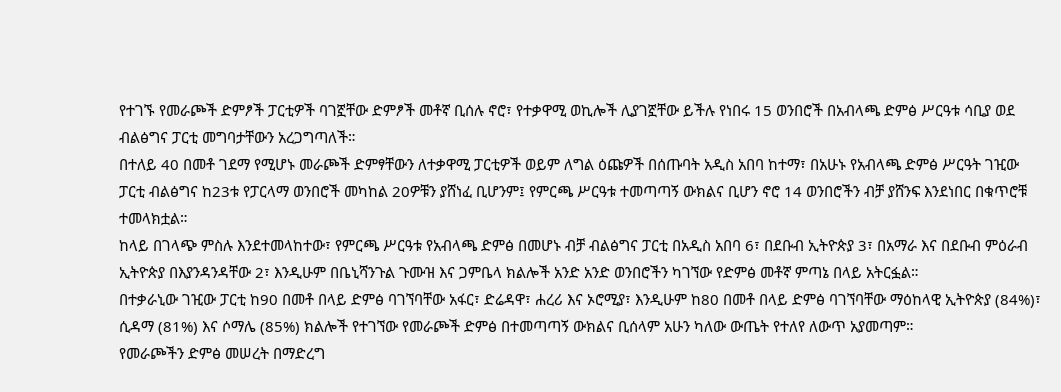የተገኙ የመራጮች ድምፆች ፓርቲዎች ባገኟቸው ድምፆች መቶኛ ቢሰሉ ኖሮ፣ የተቃዋሚ ወኪሎች ሊያገኟቸው ይችሉ የነበሩ 15 ወንበሮች በአብላጫ ድምፅ ሥርዓቱ ሳቢያ ወደ ብልፅግና ፓርቲ መግባታቸውን አረጋግጣለች።
በተለይ 40 በመቶ ገደማ የሚሆኑ መራጮች ድምፃቸውን ለተቃዋሚ ፓርቲዎች ወይም ለግል ዕጩዎች በሰጡባት አዲስ አበባ ከተማ፣ በአሁኑ የአብላጫ ድምፅ ሥርዓት ገዢው ፓርቲ ብልፅግና ከ23ቱ የፓርላማ ወንበሮች መካከል 20ዎቹን ያሸነፈ ቢሆንም፤ የምርጫ ሥርዓቱ ተመጣጣኝ ውክልና ቢሆን ኖሮ 14 ወንበሮችን ብቻ ያሸንፍ እንደነበር በቁጥሮቹ ተመላክቷል።
ከላይ በገላጭ ምስሉ እንደተመላከተው፣ የምርጫ ሥርዓቱ የአብላጫ ድምፅ በመሆኑ ብቻ ብልፅግና ፓርቲ በአዲስ አበባ 6፣ በደቡብ ኢትዮጵያ 3፣ በአማራ እና በደቡብ ምዕራብ ኢትዮጵያ በእያንዳንዳቸው 2፣ እንዲሁም በቤኒሻንጉል ጉሙዝ እና ጋምቤላ ክልሎች አንድ አንድ ወንበሮችን ካገኘው የድምፅ መቶኛ ምጣኔ በላይ አትርፏል።
በተቃራኒው ገዢው ፓርቲ ከ90 በመቶ በላይ ድምፅ ባገኘባቸው አፋር፣ ድሬዳዋ፣ ሐረሪ እና ኦሮሚያ፣ እንዲሁም ከ80 በመቶ በላይ ድምፅ ባገኘባቸው ማዕከላዊ ኢትዮጵያ (84%)፣ ሲዳማ (81%) እና ሶማሌ (85%) ክልሎች የተገኘው የመራጮች ድምፅ በተመጣጣኝ ውክልና ቢሰላም አሁን ካለው ውጤት የተለየ ለውጥ አያመጣም።
የመራጮችን ድምፅ መሠረት በማድረግ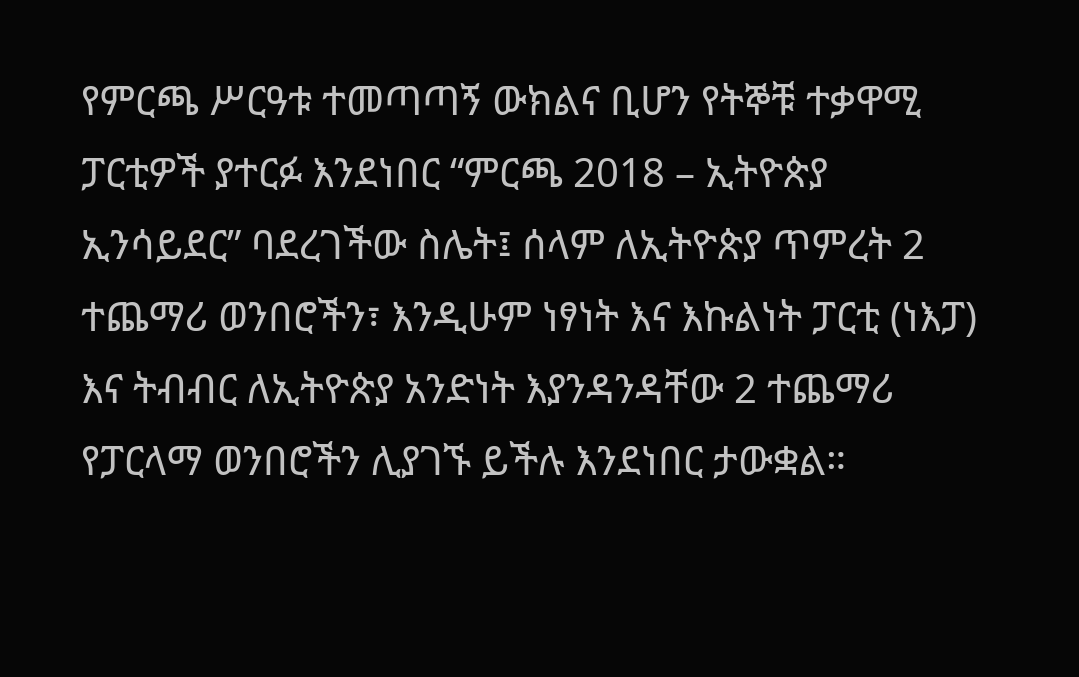የምርጫ ሥርዓቱ ተመጣጣኝ ውክልና ቢሆን የትኞቹ ተቃዋሚ ፓርቲዎች ያተርፉ እንደነበር “ምርጫ 2018 – ኢትዮጵያ ኢንሳይደር” ባደረገችው ስሌት፤ ሰላም ለኢትዮጵያ ጥምረት 2 ተጨማሪ ወንበሮችን፣ እንዲሁም ነፃነት እና እኩልነት ፓርቲ (ነእፓ) እና ትብብር ለኢትዮጵያ አንድነት እያንዳንዳቸው 2 ተጨማሪ የፓርላማ ወንበሮችን ሊያገኙ ይችሉ እንደነበር ታውቋል።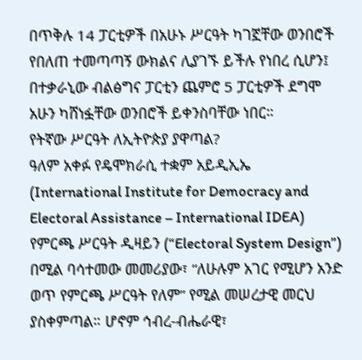በጥቅሉ 14 ፓርቲዎች በአሁኑ ሥርዓት ካገኟቸው ወንበሮች የበለጠ ተመጣጣኝ ውክልና ሊያገኙ ይችሉ የነበረ ሲሆን፤ በተቃራኒው ብልፅግና ፓርቲን ጨምሮ 5 ፓርቲዎች ደግሞ አሁን ካሸነፏቸው ወንበሮች ይቀንስባቸው ነበር።
የትኛው ሥርዓት ለኢትዮጵያ ያዋጣል?
ዓለም አቀፉ የዴሞክራሲ ተቋም አይዲኢኤ (International Institute for Democracy and Electoral Assistance – International IDEA) የምርጫ ሥርዓት ዲዛይን (“Electoral System Design”) በሚል ባሳተመው መመሪያው፣ “ለሁሉም አገር የሚሆን አንድ ወጥ የምርጫ ሥርዓት የለም” የሚል መሠረታዊ መርህ ያስቀምጣል። ሆኖም ኅብረ-ብሔራዊ፣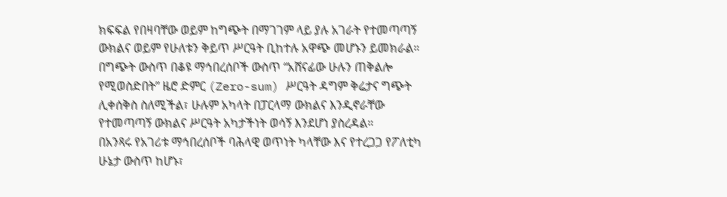ክፍፍል የበዛባቸው ወይም ከግጭት በማገገም ላይ ያሉ አገራት የተመጣጣኝ ውክልና ወይም የሁለቱን ቅይጥ ሥርዓት ቢከተሉ አዋጭ መሆኑን ይመክራል።
በግጭት ውስጥ በቆዩ ማኅበረሰቦች ውስጥ “አሸናፊው ሁሉን ጠቅልሎ የሚወስድበት” ዜሮ ድምር (Zero-sum) ሥርዓት ዳግም ቅሬታና ግጭት ሊቀሰቅስ ስለሚችል፣ ሁሉም አካላት በፓርላማ ውክልና እንዲኖራቸው የተመጣጣኝ ውክልና ሥርዓት አካታችነት ወሳኝ እንደሆነ ያስረዳል።
በአንጻሩ የአገሪቱ ማኅበረሰቦች ባሕላዊ ወጥነት ካላቸው እና የተረጋጋ የፖለቲካ ሁኔታ ውስጥ ከሆኑ፣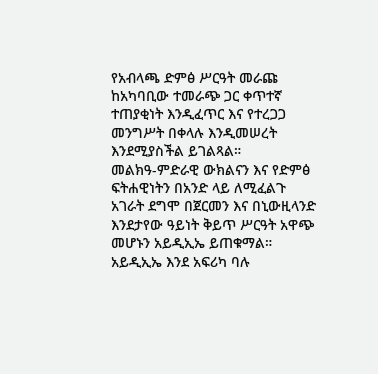የአብላጫ ድምፅ ሥርዓት መራጩ ከአካባቢው ተመራጭ ጋር ቀጥተኛ ተጠያቂነት እንዲፈጥር እና የተረጋጋ መንግሥት በቀላሉ እንዲመሠረት እንደሚያስችል ይገልጻል።
መልክዓ-ምድራዊ ውክልናን እና የድምፅ ፍትሐዊነትን በአንድ ላይ ለሚፈልጉ አገራት ደግሞ በጀርመን እና በኒውዚላንድ እንደታየው ዓይነት ቅይጥ ሥርዓት አዋጭ መሆኑን አይዲኢኤ ይጠቁማል። አይዲኢኤ እንደ አፍሪካ ባሉ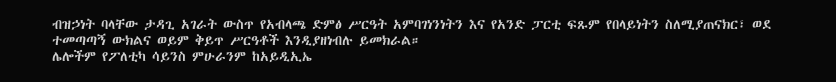ብዝኃነት ባላቸው ታዳጊ አገራት ውስጥ የአብላጫ ድምፅ ሥርዓት አምባገነንነትን እና የአንድ ፓርቲ ፍጹም የበላይነትን ስለሚያጠናክር፣ ወደ ተመጣጣኝ ውክልና ወይም ቅይጥ ሥርዓቶች እንዲያዘነብሉ ይመክራል።
ሌሎችም የፖለቲካ ሳይንስ ምሁራንም ከአይዲኢኤ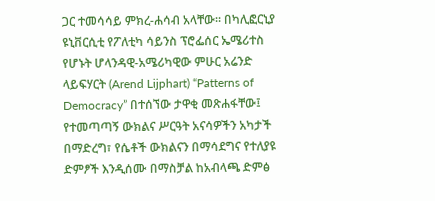ጋር ተመሳሳይ ምክረ-ሐሳብ አላቸው። በካሊፎርኒያ ዩኒቨርሲቲ የፖለቲካ ሳይንስ ፕሮፌሰር ኤሜሪተስ የሆኑት ሆላንዳዊ-አሜሪካዊው ምሁር አሬንድ ላይፍሃርት (Arend Lijphart) “Patterns of Democracy” በተሰኘው ታዋቂ መጽሐፋቸው፤ የተመጣጣኝ ውክልና ሥርዓት አናሳዎችን አካታች በማድረግ፣ የሴቶች ውክልናን በማሳደግና የተለያዩ ድምፆች እንዲሰሙ በማስቻል ከአብላጫ ድምፅ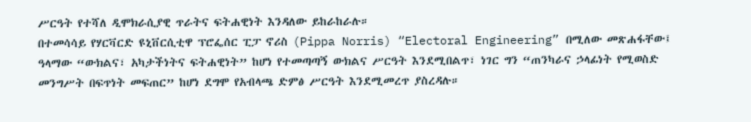ሥርዓት የተሻለ ዲሞክራሲያዊ ጥራትና ፍትሐዊነት እንዳለው ይከራከራሉ።
በተመሳሳይ የሃርቫርድ ዩኒቨርሲቲዋ ፕሮፌሰር ፒፓ ኖሪስ (Pippa Norris) “Electoral Engineering” በሚለው መጽሐፋቸው፤ ዓላማው “ውክልና፣ አካታችነትና ፍትሐዊነት” ከሆነ የተመጣጣኝ ውክልና ሥርዓት እንደሚበልጥ፣ ነገር ግን “ጠንካራና ኃላፊነት የሚወስድ መንግሥት በፍጥነት መፍጠር” ከሆነ ደግሞ የአብላጫ ድምፅ ሥርዓት እንደሚመረጥ ያስረዳሉ።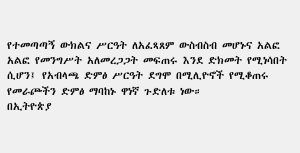የተመጣጣኝ ውክልና ሥርዓት ለአፈጻጸም ውስብስብ መሆኑና አልፎ አልፎ የመንግሥት አለመረጋጋት መፍጠሩ እንደ ድክመት የሚነሳበት ሲሆን፤ የአብላጫ ድምፅ ሥርዓት ደግሞ በሚሊዮኖች የሚቆጠሩ የመራጮችን ድምፅ ማባከኑ ዋነኛ ጉድለቱ ነው።
በኢትዮጵያ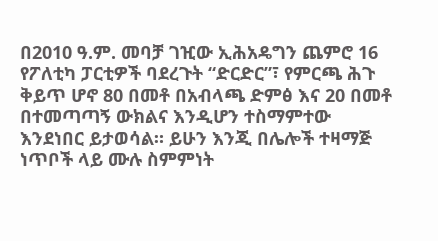በ2010 ዓ.ም. መባቻ ገዢው ኢሕአዴግን ጨምሮ 16 የፖለቲካ ፓርቲዎች ባደረጉት “ድርድር”፣ የምርጫ ሕጉ ቅይጥ ሆኖ 80 በመቶ በአብላጫ ድምፅ እና 20 በመቶ በተመጣጣኝ ውክልና እንዲሆን ተስማምተው እንደነበር ይታወሳል። ይሁን እንጂ በሌሎች ተዛማጅ ነጥቦች ላይ ሙሉ ስምምነት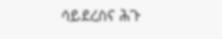ሳይደረስና ሕጉ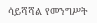ሳይሻሻል የመንግሥት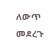ለውጥ መደረጉ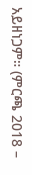አይዘነጋም። (ምርጫ 2018 –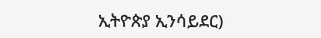ኢትዮጵያ ኢንሳይደር)